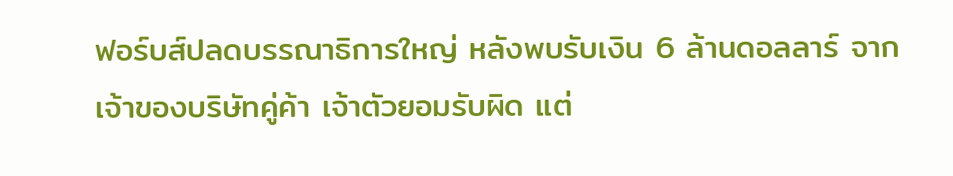ฟอร์บส์ปลดบรรณาธิการใหญ่ หลังพบรับเงิน 6 ล้านดอลลาร์ จากเจ้าของบริษัทคู่ค้า เจ้าตัวยอมรับผิด แต่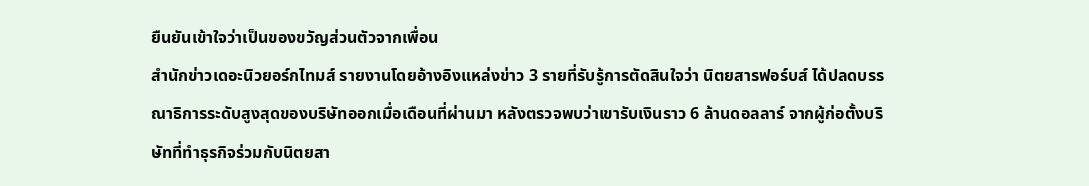ยืนยันเข้าใจว่าเป็นของขวัญส่วนตัวจากเพื่อน
สำนักข่าวเดอะนิวยอร์กไทมส์ รายงานโดยอ้างอิงแหล่งข่าว 3 รายที่รับรู้การตัดสินใจว่า นิตยสารฟอร์บส์ ได้ปลดบรรณาธิการระดับสูงสุดของบริษัทออกเมื่อเดือนที่ผ่านมา หลังตรวจพบว่าเขารับเงินราว 6 ล้านดอลลาร์ จากผู้ก่อตั้งบริษัทที่ทำธุรกิจร่วมกับนิตยสา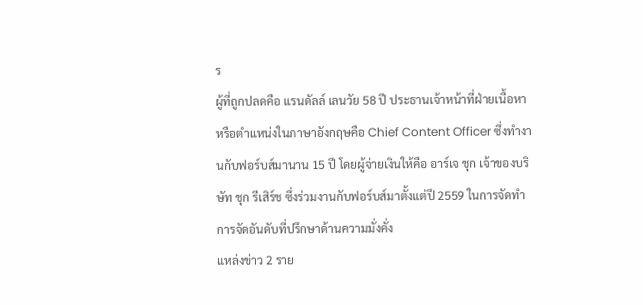ร
ผู้ที่ถูกปลดคือ แรนดัลล์ เลนวัย 58 ปี ประธานเจ้าหน้าที่ฝ่ายเนื้อหา หรือตำแหน่งในภาษาอังกฤษคือ Chief Content Officer ซึ่งทำงานกับฟอร์บส์มานาน 15 ปี โดยผู้จ่ายเงินให้คือ อาร์เจ ชุก เจ้าของบริษัท ชุก รีเสิร์ช ซึ่งร่วมงานกับฟอร์บส์มาตั้งแต่ปี 2559 ในการจัดทำการจัดอันดับที่ปรึกษาด้านความมั่งคั่ง
แหล่งข่าว 2 ราย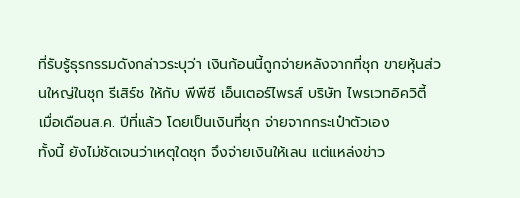ที่รับรู้ธุรกรรมดังกล่าวระบุว่า เงินก้อนนี้ถูกจ่ายหลังจากที่ชุก ขายหุ้นส่วนใหญ่ในชุก รีเสิร์ช ให้กับ พีพีซี เอ็นเตอร์ไพรส์ บริษัท ไพรเวทอิควิตี้ เมื่อเดือนส.ค. ปีที่แล้ว โดยเป็นเงินที่ชุก จ่ายจากกระเป๋าตัวเอง
ทั้งนี้ ยังไม่ชัดเจนว่าเหตุใดชุก จึงจ่ายเงินให้เลน แต่แหล่งข่าว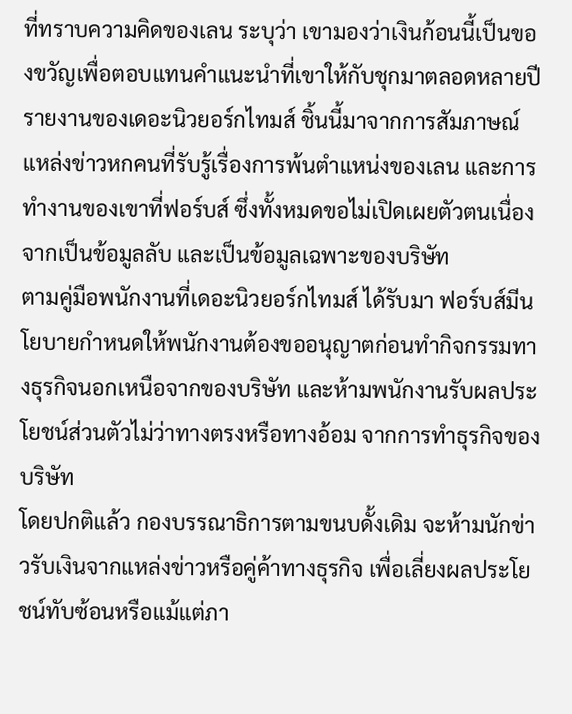ที่ทราบความคิดของเลน ระบุว่า เขามองว่าเงินก้อนนี้เป็นของขวัญเพื่อตอบแทนคำแนะนำที่เขาให้กับชุกมาตลอดหลายปี
รายงานของเดอะนิวยอร์กไทมส์ ชิ้นนี้มาจากการสัมภาษณ์แหล่งข่าวหกคนที่รับรู้เรื่องการพ้นตำแหน่งของเลน และการทำงานของเขาที่ฟอร์บส์ ซึ่งทั้งหมดขอไม่เปิดเผยตัวตนเนื่องจากเป็นข้อมูลลับ และเป็นข้อมูลเฉพาะของบริษัท
ตามคู่มือพนักงานที่เดอะนิวยอร์กไทมส์ ได้รับมา ฟอร์บส์มีนโยบายกำหนดให้พนักงานต้องขออนุญาตก่อนทำกิจกรรมทางธุรกิจนอกเหนือจากของบริษัท และห้ามพนักงานรับผลประโยชน์ส่วนตัวไม่ว่าทางตรงหรือทางอ้อม จากการทำธุรกิจของบริษัท
โดยปกติแล้ว กองบรรณาธิการตามขนบดั้งเดิม จะห้ามนักข่าวรับเงินจากแหล่งข่าวหรือคู่ค้าทางธุรกิจ เพื่อเลี่ยงผลประโยชน์ทับซ้อนหรือแม้แต่ภา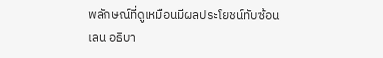พลักษณ์ที่ดูเหมือนมีผลประโยชน์ทับซ้อน
เลน อธิบา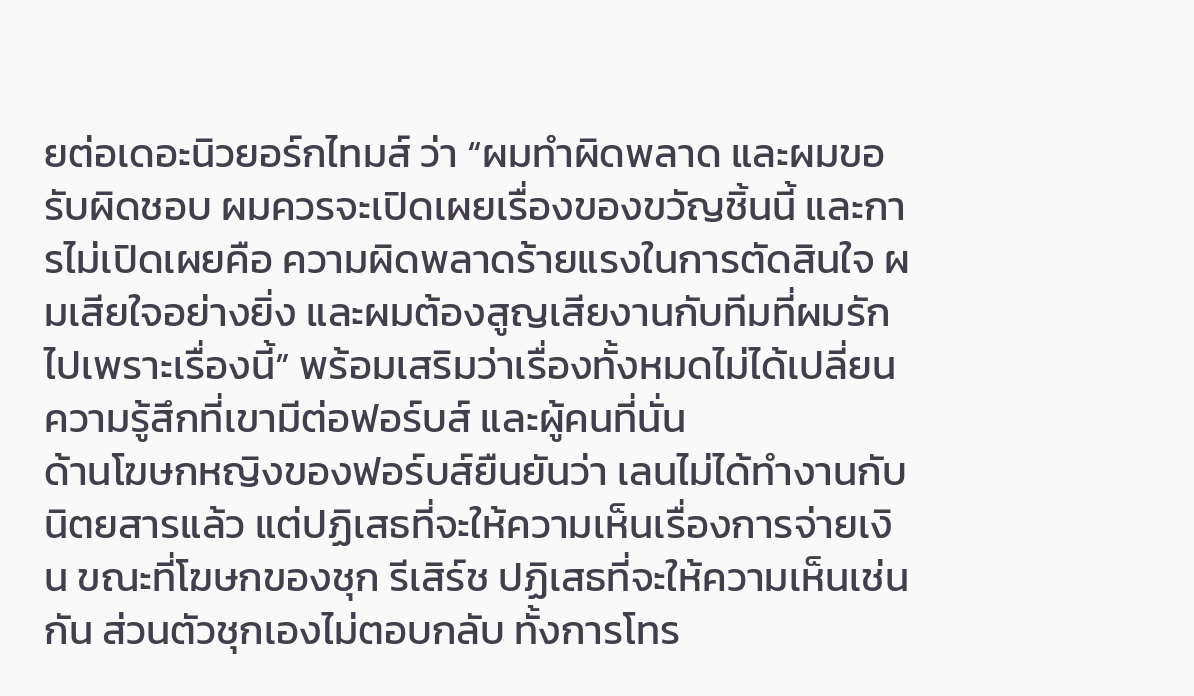ยต่อเดอะนิวยอร์กไทมส์ ว่า “ผมทำผิดพลาด และผมขอรับผิดชอบ ผมควรจะเปิดเผยเรื่องของขวัญชิ้นนี้ และการไม่เปิดเผยคือ ความผิดพลาดร้ายแรงในการตัดสินใจ ผมเสียใจอย่างยิ่ง และผมต้องสูญเสียงานกับทีมที่ผมรักไปเพราะเรื่องนี้” พร้อมเสริมว่าเรื่องทั้งหมดไม่ได้เปลี่ยนความรู้สึกที่เขามีต่อฟอร์บส์ และผู้คนที่นั่น
ด้านโฆษกหญิงของฟอร์บส์ยืนยันว่า เลนไม่ได้ทำงานกับนิตยสารแล้ว แต่ปฏิเสธที่จะให้ความเห็นเรื่องการจ่ายเงิน ขณะที่โฆษกของชุก รีเสิร์ช ปฏิเสธที่จะให้ความเห็นเช่นกัน ส่วนตัวชุกเองไม่ตอบกลับ ทั้งการโทร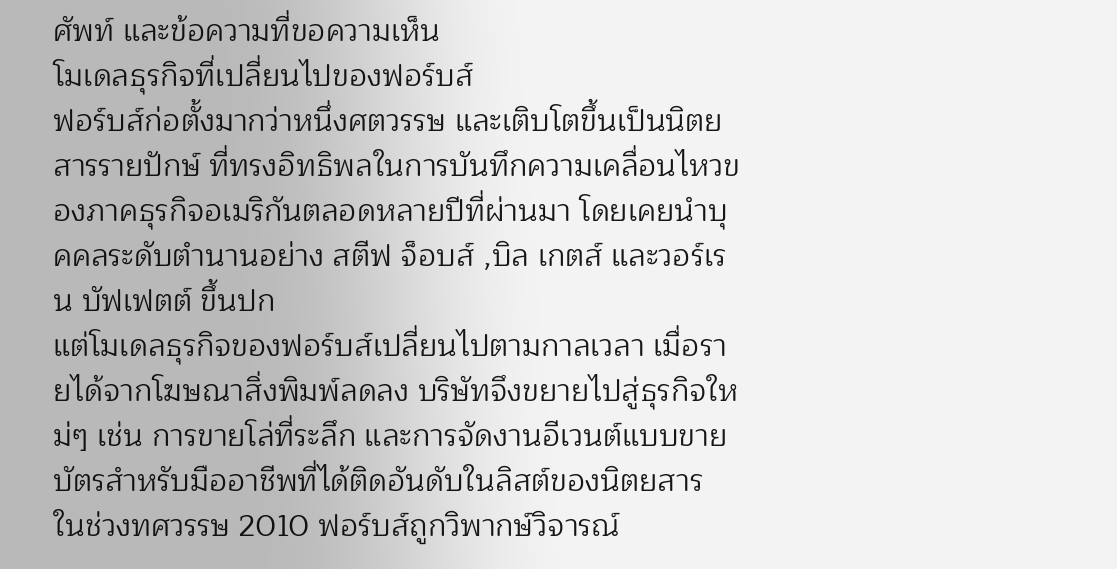ศัพท์ และข้อความที่ขอความเห็น
โมเดลธุรกิจที่เปลี่ยนไปของฟอร์บส์
ฟอร์บส์ก่อตั้งมากว่าหนึ่งศตวรรษ และเติบโตขึ้นเป็นนิตยสารรายปักษ์ ที่ทรงอิทธิพลในการบันทึกความเคลื่อนไหวของภาคธุรกิจอเมริกันตลอดหลายปีที่ผ่านมา โดยเคยนำบุคคลระดับตำนานอย่าง สตีฟ จ็อบส์ ,บิล เกตส์ และวอร์เรน บัฟเฟตต์ ขึ้นปก
แต่โมเดลธุรกิจของฟอร์บส์เปลี่ยนไปตามกาลเวลา เมื่อรายได้จากโฆษณาสิ่งพิมพ์ลดลง บริษัทจึงขยายไปสู่ธุรกิจใหม่ๆ เช่น การขายโล่ที่ระลึก และการจัดงานอีเวนต์แบบขายบัตรสำหรับมืออาชีพที่ได้ติดอันดับในลิสต์ของนิตยสาร
ในช่วงทศวรรษ 2010 ฟอร์บส์ถูกวิพากษ์วิจารณ์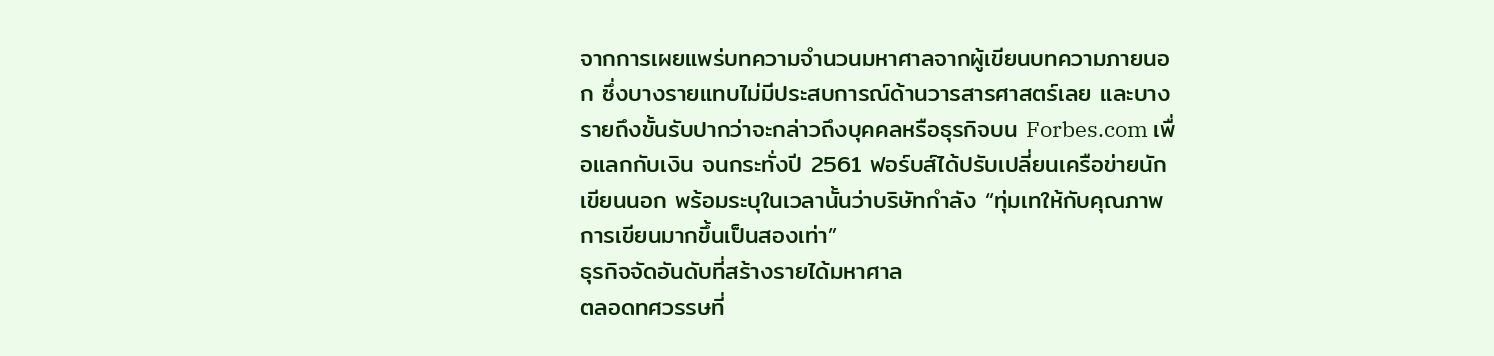จากการเผยแพร่บทความจำนวนมหาศาลจากผู้เขียนบทความภายนอก ซึ่งบางรายแทบไม่มีประสบการณ์ด้านวารสารศาสตร์เลย และบางรายถึงขั้นรับปากว่าจะกล่าวถึงบุคคลหรือธุรกิจบน Forbes.com เพื่อแลกกับเงิน จนกระทั่งปี 2561 ฟอร์บส์ได้ปรับเปลี่ยนเครือข่ายนักเขียนนอก พร้อมระบุในเวลานั้นว่าบริษัทกำลัง “ทุ่มเทให้กับคุณภาพการเขียนมากขึ้นเป็นสองเท่า”
ธุรกิจจัดอันดับที่สร้างรายได้มหาศาล
ตลอดทศวรรษที่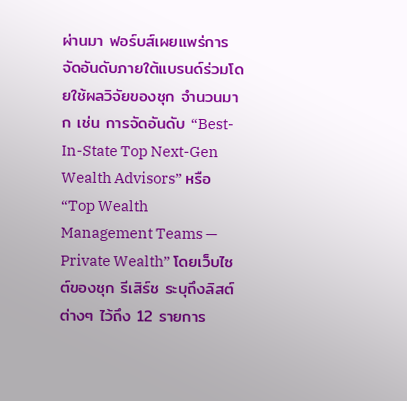ผ่านมา ฟอร์บส์เผยแพร่การจัดอันดับภายใต้แบรนด์ร่วมโดยใช้ผลวิจัยของชุก จำนวนมาก เช่น การจัดอันดับ “Best-In-State Top Next-Gen Wealth Advisors” หรือ “Top Wealth Management Teams — Private Wealth” โดยเว็บไซต์ของชุก รีเสิร์ช ระบุถึงลิสต์ต่างๆ ไว้ถึง 12 รายการ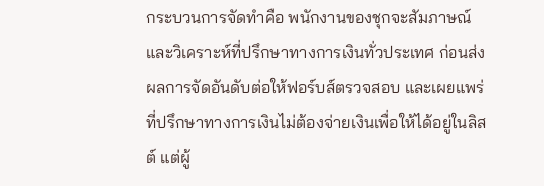กระบวนการจัดทำคือ พนักงานของชุกจะสัมภาษณ์ และวิเคราะห์ที่ปรึกษาทางการเงินทั่วประเทศ ก่อนส่งผลการจัดอันดับต่อให้ฟอร์บส์ตรวจสอบ และเผยแพร่
ที่ปรึกษาทางการเงินไม่ต้องจ่ายเงินเพื่อให้ได้อยู่ในลิสต์ แต่ผู้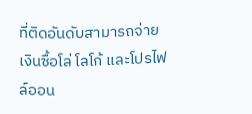ที่ติดอันดับสามารถจ่ายเงินซื้อโล่ โลโก้ และโปรไฟล์ออน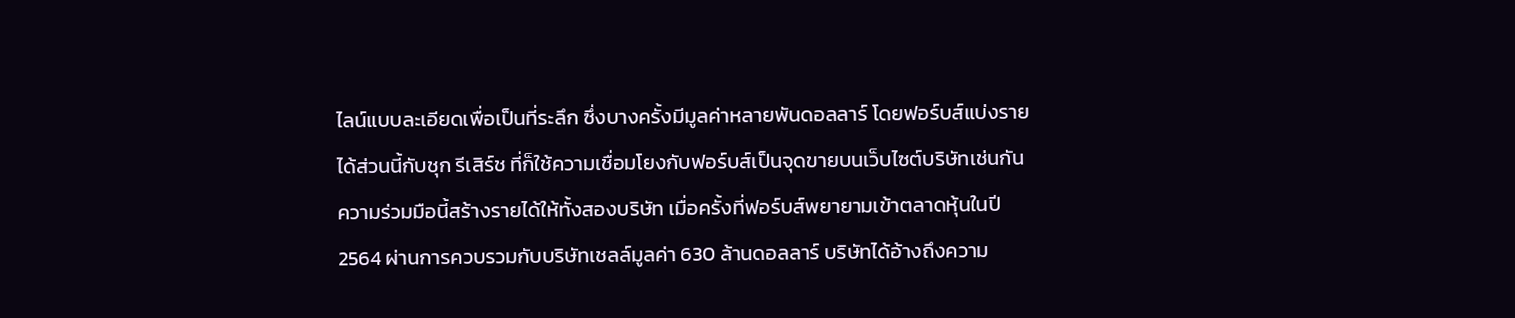ไลน์แบบละเอียดเพื่อเป็นที่ระลึก ซึ่งบางครั้งมีมูลค่าหลายพันดอลลาร์ โดยฟอร์บส์แบ่งรายได้ส่วนนี้กับชุก รีเสิร์ช ที่ก็ใช้ความเชื่อมโยงกับฟอร์บส์เป็นจุดขายบนเว็บไซต์บริษัทเช่นกัน
ความร่วมมือนี้สร้างรายได้ให้ทั้งสองบริษัท เมื่อครั้งที่ฟอร์บส์พยายามเข้าตลาดหุ้นในปี 2564 ผ่านการควบรวมกับบริษัทเชลล์มูลค่า 630 ล้านดอลลาร์ บริษัทได้อ้างถึงความ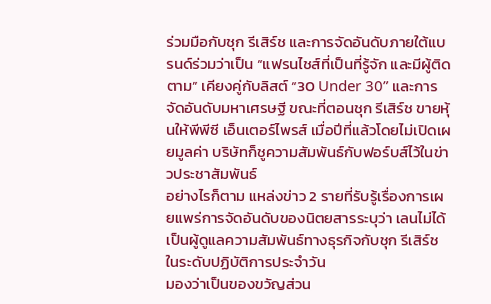ร่วมมือกับชุก รีเสิร์ช และการจัดอันดับภายใต้แบรนด์ร่วมว่าเป็น “แฟรนไชส์ที่เป็นที่รู้จัก และมีผู้ติดตาม” เคียงคู่กับลิสต์ “30 Under 30” และการจัดอันดับมหาเศรษฐี ขณะที่ตอนชุก รีเสิร์ช ขายหุ้นให้พีพีซี เอ็นเตอร์ไพรส์ เมื่อปีที่แล้วโดยไม่เปิดเผยมูลค่า บริษัทก็ชูความสัมพันธ์กับฟอร์บส์ไว้ในข่าวประชาสัมพันธ์
อย่างไรก็ตาม แหล่งข่าว 2 รายที่รับรู้เรื่องการเผยแพร่การจัดอันดับของนิตยสารระบุว่า เลนไม่ได้เป็นผู้ดูแลความสัมพันธ์ทางธุรกิจกับชุก รีเสิร์ช ในระดับปฏิบัติการประจำวัน
มองว่าเป็นของขวัญส่วน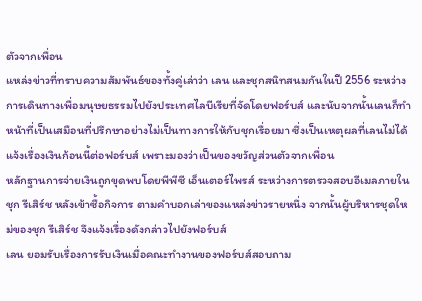ตัวจากเพื่อน
แหล่งข่าวที่ทราบความสัมพันธ์ของทั้งคู่เล่าว่า เลน และชุกสนิทสนมกันในปี 2556 ระหว่างการเดินทางเพื่อมนุษยธรรมไปยังประเทศไลบีเรียที่จัดโดยฟอร์บส์ และนับจากนั้นเลนก็ทำหน้าที่เป็นเสมือนที่ปรึกษาอย่างไม่เป็นทางการให้กับชุกเรื่อยมา ซึ่งเป็นเหตุผลที่เลนไม่ได้แจ้งเรื่องเงินก้อนนี้ต่อฟอร์บส์ เพราะมองว่าเป็นของขวัญส่วนตัวจากเพื่อน
หลักฐานการจ่ายเงินถูกขุดพบโดยพีพีซี เอ็นเตอร์ไพรส์ ระหว่างการตรวจสอบอีเมลภายในชุก รีเสิร์ช หลังเข้าซื้อกิจการ ตามคำบอกเล่าของแหล่งข่าวรายหนึ่ง จากนั้นผู้บริหารชุดใหม่ของชุก รีเสิร์ช จึงแจ้งเรื่องดังกล่าวไปยังฟอร์บส์
เลน ยอมรับเรื่องการรับเงินเมื่อคณะทำงานของฟอร์บส์สอบถาม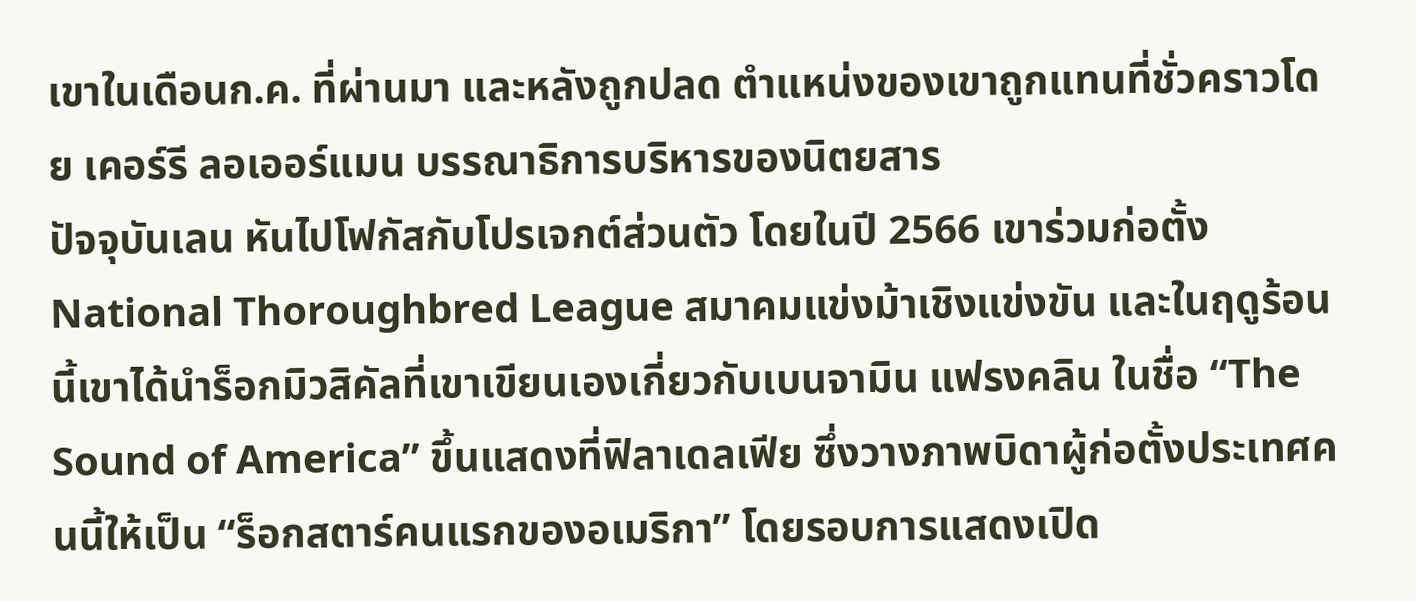เขาในเดือนก.ค. ที่ผ่านมา และหลังถูกปลด ตำแหน่งของเขาถูกแทนที่ชั่วคราวโดย เคอร์รี ลอเออร์แมน บรรณาธิการบริหารของนิตยสาร
ปัจจุบันเลน หันไปโฟกัสกับโปรเจกต์ส่วนตัว โดยในปี 2566 เขาร่วมก่อตั้ง National Thoroughbred League สมาคมแข่งม้าเชิงแข่งขัน และในฤดูร้อนนี้เขาได้นำร็อกมิวสิคัลที่เขาเขียนเองเกี่ยวกับเบนจามิน แฟรงคลิน ในชื่อ “The Sound of America” ขึ้นแสดงที่ฟิลาเดลเฟีย ซึ่งวางภาพบิดาผู้ก่อตั้งประเทศคนนี้ให้เป็น “ร็อกสตาร์คนแรกของอเมริกา” โดยรอบการแสดงเปิด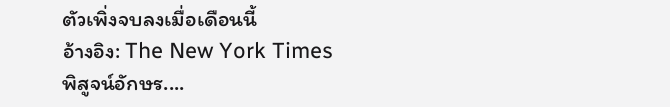ตัวเพิ่งจบลงเมื่อเดือนนี้
อ้างอิง: The New York Times
พิสูจน์อักษร....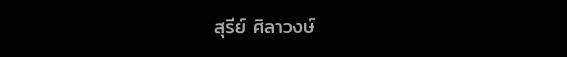สุรีย์ ศิลาวงษ์